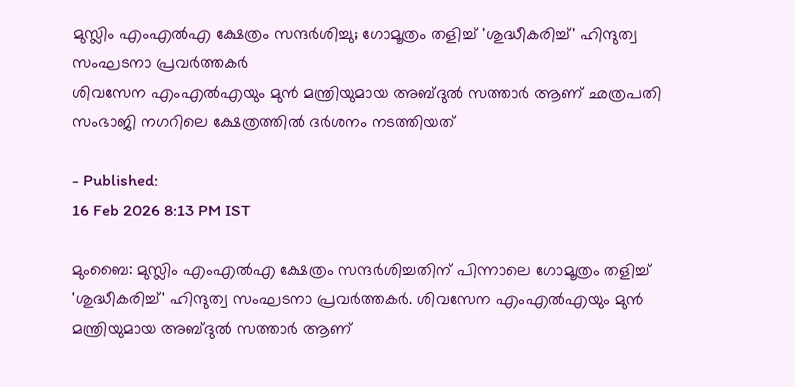മുസ്ലിം എംഎൽഎ ക്ഷേത്രം സന്ദർശിച്ചു; ഗോമൂത്രം തളിച്ച് 'ശുദ്ധീകരിച്ച്' ഹിന്ദുത്വ സംഘടനാ പ്രവർത്തകർ
ശിവസേന എംഎൽഎയും മുൻ മന്ത്രിയുമായ അബ്ദുൽ സത്താർ ആണ് ഛത്രപതി സംഭാജി നഗറിലെ ക്ഷേത്രത്തിൽ ദർശനം നടത്തിയത്

- Published:
16 Feb 2026 8:13 PM IST

മുംബൈ: മുസ്ലിം എംഎൽഎ ക്ഷേത്രം സന്ദർശിച്ചതിന് പിന്നാലെ ഗോമൂത്രം തളിച്ച് 'ശുദ്ധീകരിച്ച്' ഹിന്ദുത്വ സംഘടനാ പ്രവർത്തകർ. ശിവസേന എംഎൽഎയും മുൻ മന്ത്രിയുമായ അബ്ദുൽ സത്താർ ആണ്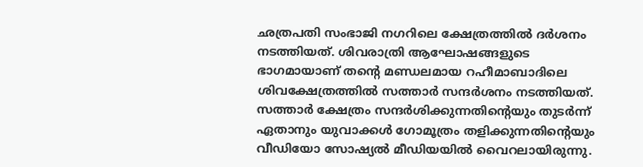ഛത്രപതി സംഭാജി നഗറിലെ ക്ഷേത്രത്തിൽ ദർശനം നടത്തിയത്. ശിവരാത്രി ആഘോഷങ്ങളുടെ ഭാഗമായാണ് തന്റെ മണ്ഡലമായ റഹീമാബാദിലെ ശിവക്ഷേത്രത്തിൽ സത്താർ സന്ദർശനം നടത്തിയത്.
സത്താർ ക്ഷേത്രം സന്ദർശിക്കുന്നതിന്റെയും തുടർന്ന് ഏതാനും യുവാക്കൾ ഗോമൂത്രം തളിക്കുന്നതിന്റെയും വീഡിയോ സോഷ്യൽ മീഡിയയിൽ വൈറലായിരുന്നു.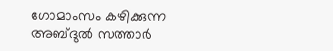ഗോമാംസം കഴിക്കുന്ന അബ്ദുൽ സത്താർ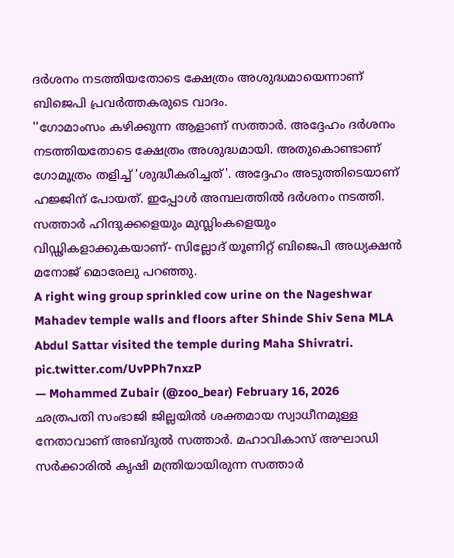ദർശനം നടത്തിയതോടെ ക്ഷേത്രം അശുദ്ധമായെന്നാണ് ബിജെപി പ്രവർത്തകരുടെ വാദം.
''ഗോമാംസം കഴിക്കുന്ന ആളാണ് സത്താർ. അദ്ദേഹം ദർശനം നടത്തിയതോടെ ക്ഷേത്രം അശുദ്ധമായി. അതുകൊണ്ടാണ് ഗോമൂത്രം തളിച്ച് 'ശുദ്ധീകരിച്ചത്'. അദ്ദേഹം അടുത്തിടെയാണ് ഹജ്ജിന് പോയത്. ഇപ്പോൾ അമ്പലത്തിൽ ദർശനം നടത്തി. സത്താർ ഹിന്ദുക്കളെയും മുസ്ലിംകളെയും വിഡ്ഢികളാക്കുകയാണ്- സില്ലോദ് യൂണിറ്റ് ബിജെപി അധ്യക്ഷൻ മനോജ് മൊരേലു പറഞ്ഞു.
A right wing group sprinkled cow urine on the Nageshwar Mahadev temple walls and floors after Shinde Shiv Sena MLA Abdul Sattar visited the temple during Maha Shivratri. pic.twitter.com/UvPPh7nxzP
— Mohammed Zubair (@zoo_bear) February 16, 2026
ഛത്രപതി സംഭാജി ജില്ലയിൽ ശക്തമായ സ്വാധീനമുള്ള നേതാവാണ് അബ്ദുൽ സത്താർ. മഹാവികാസ് അഘാഡി സർക്കാരിൽ കൃഷി മന്ത്രിയായിരുന്ന സത്താർ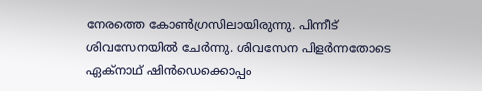നേരത്തെ കോൺഗ്രസിലായിരുന്നു. പിന്നീട് ശിവസേനയിൽ ചേർന്നു. ശിവസേന പിളർന്നതോടെ ഏക്നാഥ് ഷിൻഡെക്കൊപ്പം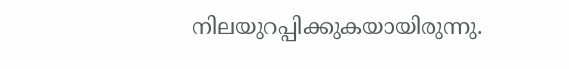നിലയുറപ്പിക്കുകയായിരുന്നു.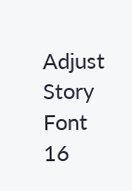Adjust Story Font
16